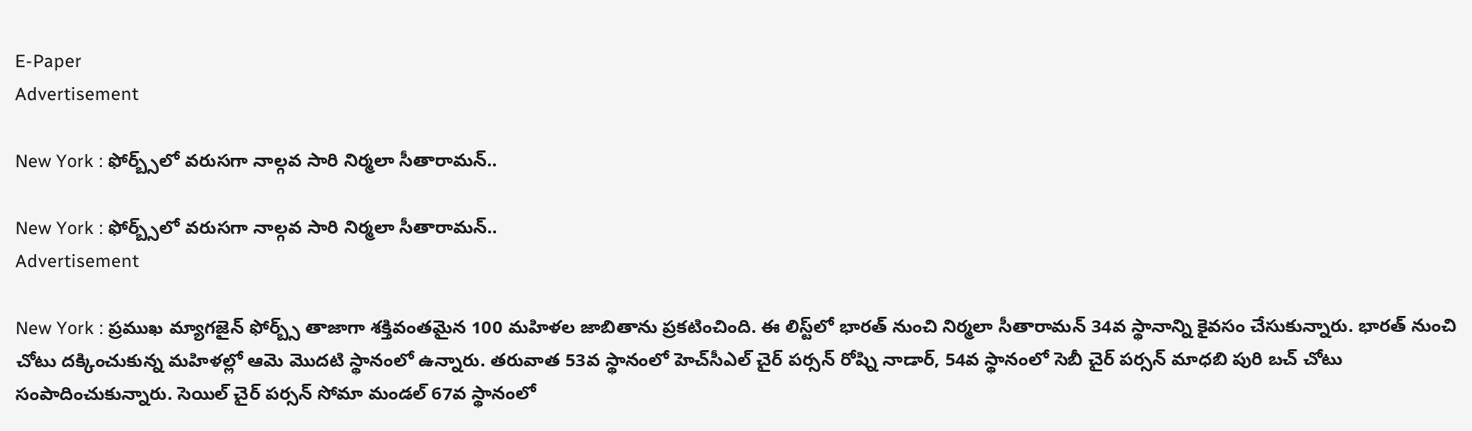E-Paper
Advertisement

New York : ఫోర్బ్స్‌లో వరుసగా నాల్గవ సారి నిర్మలా సీతారామన్..

New York : ఫోర్బ్స్‌లో వరుసగా నాల్గవ సారి నిర్మలా సీతారామన్..
Advertisement

New York : ప్రముఖ మ్యాగజైన్ ఫోర్బ్స్ తాజాగా శక్తివంతమైన 100 మహిళల జాబితాను ప్రకటించింది. ఈ లిస్ట్‌లో భారత్ నుంచి నిర్మలా సీతారామన్ 34వ స్థానాన్ని కైవసం చేసుకున్నారు. భారత్ నుంచి చోటు దక్కించుకున్న మహిళల్లో ఆమె మొదటి స్థానంలో ఉన్నారు. తరువాత 53వ స్థానంలో హెచ్‌సీఎల్ చైర్ పర్సన్ రోష్ని నాడార్, 54వ స్థానంలో సెబీ చైర్ పర్సన్ మాధబి పురి బచ్ చోటు సంపాదించుకున్నారు. సెయిల్ చైర్ పర్సన్ సోమా మండల్ 67వ స్థానంలో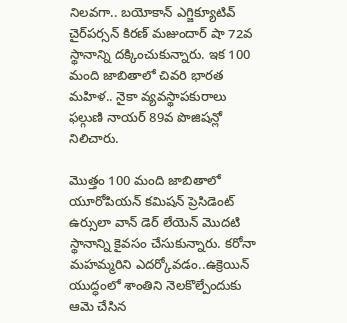నిలవగా.. బయోకాన్ ఎగ్జిక్యూటివ్ చైర్‌పర్సన్ కిరణ్ మజుందార్ షా 72వ స్థానాన్ని దక్కించుకున్నారు. ఇక 100 మంది జాబితాలో చివరి భారత మహిళ.. నైకా వ్యవస్థాపకురాలు ఫల్గుణి నాయర్ 89వ పొజిషన్లో నిలిచారు.

మొత్తం 100 మంది జాబితాలో యూరోపియన్ కమిషన్ ప్రెసిడెంట్ ఉర్సులా వాన్ డెర్ లేయెన్ మొదటి స్థానాన్ని కైవసం చేసుకున్నారు. కరోనా మహమ్మరిని ఎదర్కోవడం..ఉక్రెయిన్ యుద్ధంలో శాంతిని నెలకొల్పేందుకు ఆమె చేసిన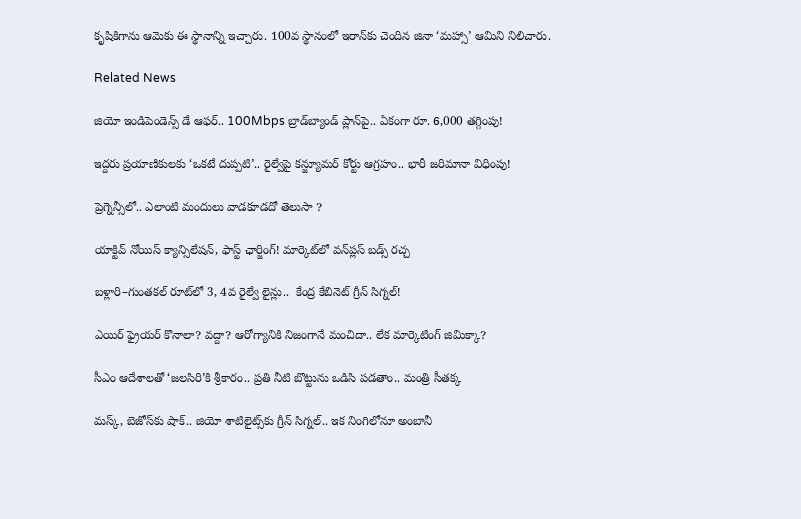కృషికిగాను ఆమెకు ఈ స్థానాన్ని ఇచ్చారు. 100వ స్థానంలో ఇరాన్‌కు చెందిన జినా ‘మహ్సా’ ఆమిని నిలిచారు.

Related News

జియో ఇండిపెండెన్స్ డే ఆఫర్.. 100Mbps బ్రాడ్‌బ్యాండ్ ప్లాన్‌పై.. ఏకంగా రూ. 6,000 తగ్గింపు!

ఇద్దరు ప్రయాణికులకు ‘ఒకటే దుప్పటి’.. రైల్వేపై కన్జ్యూమర్ కోర్టు ఆగ్రహం.. భారీ జరిమానా విధింపు!

ప్రెగ్నెన్సీలో.. ఎలాంటి మందులు వాడకూడదో తెలుసా ?

యాక్టివ్ నోయిస్ క్యాన్సిలేషన్, ఫాస్ట్ ఛార్జింగ్! మార్కెట్‌లో వన్‌ప్లస్ బడ్స్ రచ్చ

బళ్లారి–గుంతకల్ రూట్‌లో 3, 4వ రైల్వే లైన్లు..  కేంద్ర కేబినెట్ గ్రీన్ సిగ్నల్!

ఎయిర్ ఫ్రైయర్ కొనాలా? వద్దా? ఆరోగ్యానికి నిజంగానే మంచిదా.. లేక మార్కెటింగ్ జిమిక్కా?

సీఎం ఆదేశాలతో ‘జలసిరి’కి శ్రీకారం.. ప్రతి నీటి బొట్టును ఒడిసి పడతాం.. మంత్రి సీతక్క

మస్క్, బెజోస్‌కు షాక్.. జియో శాటిలైట్స్‌కు గ్రీన్ సిగ్నల్.. ఇక నింగిలోనూ అంబానీ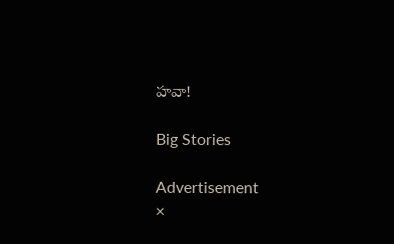హవా!

Big Stories

Advertisement
×